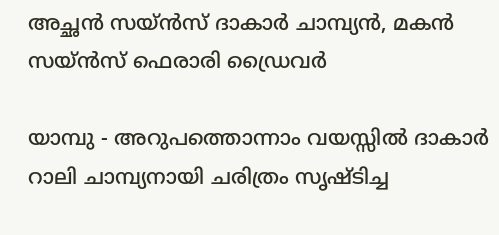അച്ഛന്‍ സയ്ന്‍സ് ദാകാര്‍ ചാമ്പ്യന്‍, മകന്‍ സയ്ന്‍സ് ഫെരാരി ഡ്രൈവര്‍

യാമ്പു - അറുപത്തൊന്നാം വയസ്സില്‍ ദാകാര്‍ റാലി ചാമ്പ്യനായി ചരിത്രം സൃഷ്ടിച്ച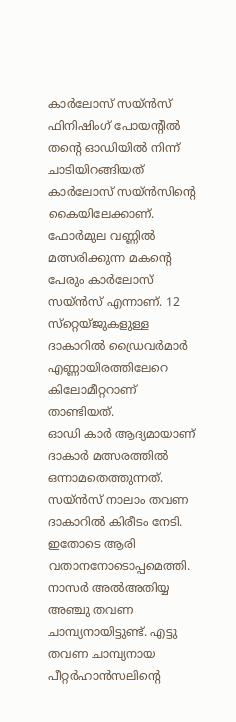കാര്‍ലോസ് സയ്ന്‍സ് ഫിനിഷിംഗ് പോയന്റില്‍ തന്റെ ഓഡിയില്‍ നിന്ന് ചാടിയിറങ്ങിയത് കാര്‍ലോസ് സയ്ന്‍സിന്റെ കൈയിലേക്കാണ്. ഫോര്‍മുല വണ്ണില്‍ മത്സരിക്കുന്ന മകന്റെ പേരും കാര്‍ലോസ് സയ്ന്‍സ് എന്നാണ്. 12 സ്‌റ്റെയ്ജുകളുള്ള ദാകാറില്‍ ഡ്രൈവര്‍മാര്‍ എണ്ണായിരത്തിലേറെ കിലോമീറ്ററാണ് താണ്ടിയത്.
ഓഡി കാര്‍ ആദ്യമായാണ് ദാകാര്‍ മത്സരത്തില്‍ ഒന്നാമതെത്തുന്നത്. സയ്ന്‍സ് നാലാം തവണ ദാകാറില്‍ കിരീടം നേടി. ഇതോടെ ആരി വതാനനോടൊപ്പമെത്തി. നാസര്‍ അല്‍അതിയ്യ അഞ്ചു തവണ ചാമ്പ്യനായിട്ടുണ്ട്. എട്ടു തവണ ചാമ്പ്യനായ പീറ്റര്‍ഹാന്‍സലിന്റെ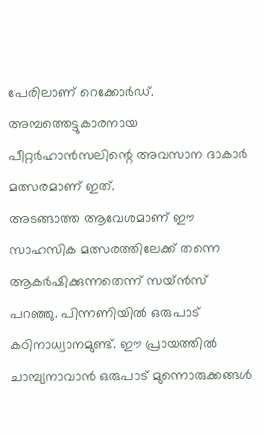പേരിലാണ് റെക്കോര്‍ഡ്. അമ്പത്തെട്ടുകാരനായ പീറ്റര്‍ഹാന്‍സലിന്റെ അവസാന ദാകാര്‍ മത്സരമാണ് ഇത്.
അടങ്ങാത്ത ആവേശമാണ് ഈ സാഹസിക മത്സരത്തിലേക്ക് തന്നെ ആകര്‍ഷിക്കുന്നതെന്ന് സയ്ന്‍സ് പറഞ്ഞു. പിന്നണിയില്‍ ഒരുപാട് കഠിനാധ്വാനമുണ്ട്. ഈ പ്രായത്തില്‍ ചാമ്പ്യനാവാന്‍ ഒരുപാട് മുന്നൊരുക്കങ്ങള്‍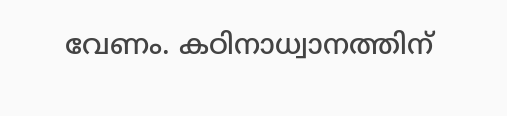വേണം. കഠിനാധ്വാനത്തിന്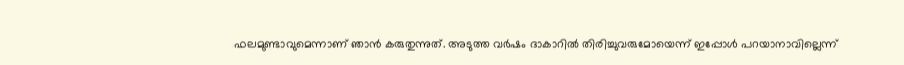ഫലമുണ്ടാവുമെന്നാണ് ഞാന്‍ കരുതുന്നുത്. അടുത്ത വര്‍ഷം ദാകാറില്‍ തിരിച്ചുവരുമോയെന്ന് ഇപ്പോള്‍ പറയാനാവില്ലെന്ന്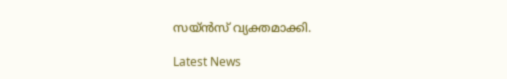സയ്ന്‍സ് വ്യക്തമാക്കി.

Latest News